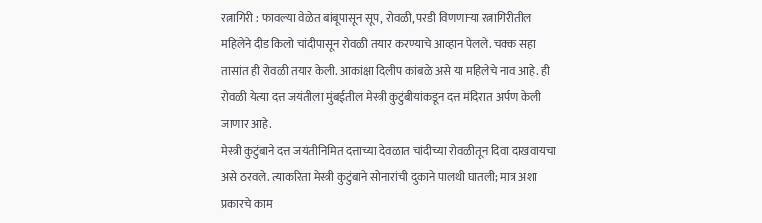रत्नागिरी : फावल्या वेळेत बांबूपासून सूप, रोवळी, परडी विणणाऱ्या रत्नागिरीतील महिलेने दीड किलो चांदीपासून रोवळी तयार करण्याचे आव्हान पेलले. चक्क सहा तासांत ही रोवळी तयार केली. आकांक्षा दिलीप कांबळे असे या महिलेचे नाव आहे. ही रोवळी येत्या दत्त जयंतीला मुंबईतील मेस्त्री कुटुंबीयांकडून दत्त मंदिरात अर्पण केली जाणार आहे.
मेस्त्री कुटुंबाने दत्त जयंतीनिमित दत्ताच्या देवळात चांदीच्या रोवळीतून दिवा दाखवायचा असे ठरवले. त्याकरिता मेस्त्री कुटुंबाने सोनारांची दुकाने पालथी घातली; मात्र अशा प्रकारचे काम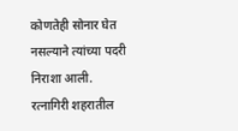कोणतेही सोनार घेत नसल्याने त्यांच्या पदरी निराशा आली. रत्नागिरी शहरातील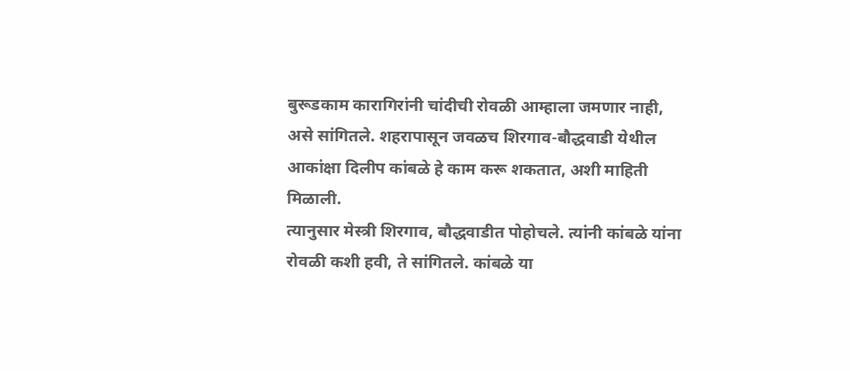बुरूडकाम कारागिरांनी चांदीची रोवळी आम्हाला जमणार नाही, असे सांगितले. शहरापासून जवळच शिरगाव-बौद्धवाडी येथील आकांक्षा दिलीप कांबळे हे काम करू शकतात, अशी माहिती मिळाली.
त्यानुसार मेस्त्री शिरगाव, बौद्धवाडीत पोहोचले. त्यांनी कांबळे यांना रोवळी कशी हवी, ते सांगितले. कांबळे या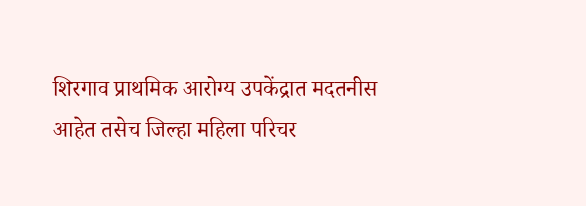शिरगाव प्राथमिक आरोग्य उपकेंद्रात मदतनीस आहेत तसेच जिल्हा महिला परिचर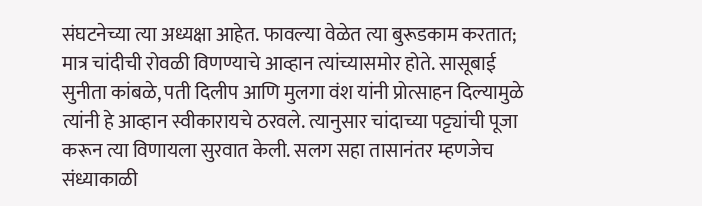संघटनेच्या त्या अध्यक्षा आहेत. फावल्या वेळेत त्या बुरूडकाम करतात; मात्र चांदीची रोवळी विणण्याचे आव्हान त्यांच्यासमोर होते. सासूबाई सुनीता कांबळे, पती दिलीप आणि मुलगा वंश यांनी प्रोत्साहन दिल्यामुळे त्यांनी हे आव्हान स्वीकारायचे ठरवले. त्यानुसार चांदाच्या पट्ट्यांची पूजा करून त्या विणायला सुरवात केली. सलग सहा तासानंतर म्हणजेच संध्याकाळी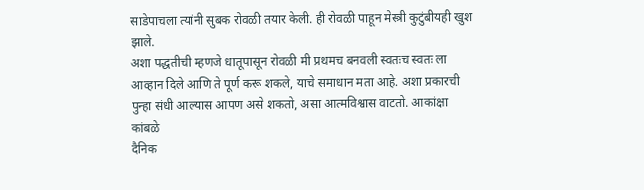साडेपाचला त्यांनी सुबक रोवळी तयार केली. ही रोवळी पाहून मेस्त्री कुटुंबीयही खुश झाले.
अशा पद्धतीची म्हणजे धातूपासून रोवळी मी प्रथमच बनवली स्वतःच स्वतः ला आव्हान दिले आणि ते पूर्ण करू शकले, याचे समाधान मता आहे. अशा प्रकारची पुन्हा संधी आल्यास आपण असे शकतो, असा आत्मविश्वास वाटतो. आकांक्षा कांबळे
दैनिक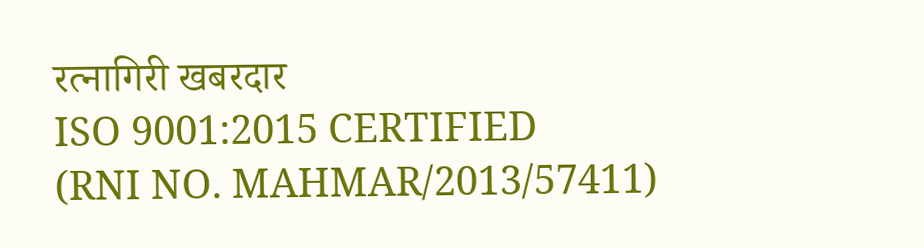रत्नागिरी खबरदार
ISO 9001:2015 CERTIFIED
(RNI NO. MAHMAR/2013/57411)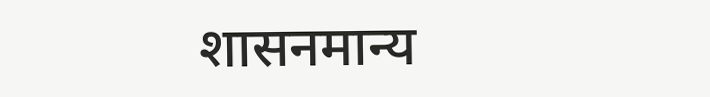शासनमान्य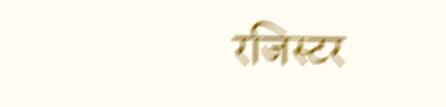रजिस्टर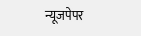न्यूजपेपर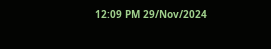12:09 PM 29/Nov/2024